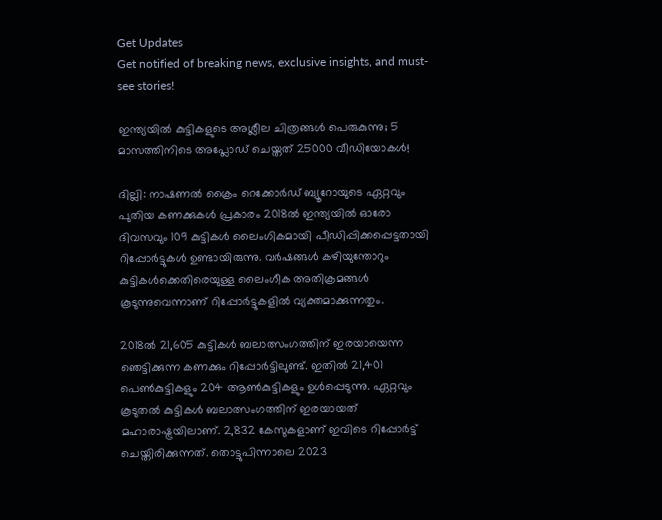Get Updates
Get notified of breaking news, exclusive insights, and must-see stories!

ഇന്ത്യയിൽ കുട്ടികളുടെ അശ്ലീല ചിത്രങ്ങൾ പെരുകുന്നു; 5 മാസത്തിനിടെ അപ്ലോഡ് ചെയ്തത് 25000 വീഡിയോകൾ!

ദില്ലി: നാഷണല്‍ ക്രൈം റെക്കോര്‍ഡ് ബ്യൂറോയുടെ ഏറ്റവും പുതിയ കണക്കുകള്‍ പ്രകാരം 2018ല്‍ ഇന്ത്യയില്‍ ഓരോ ദിവസവും 109 കുട്ടികള്‍ ലൈംഗികമായി പീഡിപ്പിക്കപ്പെട്ടതായി റിപ്പോർട്ടുകൾ ഉണ്ടായിരുന്നു. വർഷങ്ങൾ കഴിയുന്തോറും കുട്ടികൾക്കെതിരെയുള്ള ലൈംഗീക അതിക്രമങ്ങൾ കൂടുന്നുവെന്നാണ് റിപ്പോർട്ടുകളിൽ വ്യക്തമാക്കുന്നതും.

2018ല്‍ 21,605 കുട്ടികള്‍ ബലാത്സംഗത്തിന് ഇരയായെന്ന ഞെട്ടിക്കുന്ന കണക്കും റിപ്പോര്‍ട്ടിലുണ്ട്. ഇതില്‍ 21,401 പെണ്‍കുട്ടികളും 204 ആണ്‍കുട്ടികളും ഉള്‍പ്പെടുന്നു. ഏറ്റവും കൂടുതല്‍ കുട്ടികള്‍ ബലാത്സംഗത്തിന് ഇരയായത് മഹാരാഷ്ട്രയിലാണ്. 2,832 കേസുകളാണ് ഇവിടെ റിപ്പോര്‍ട്ട് ചെയ്തിരിക്കുന്നത്. തൊട്ടുപിന്നാലെ 2023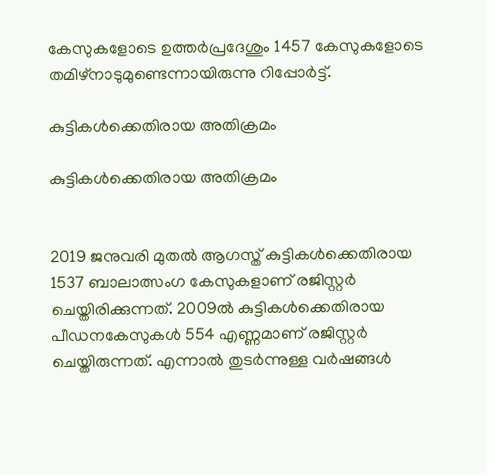കേസുകളോടെ ഉത്തര്‍പ്രദേശും 1457 കേസുകളോടെ തമിഴ്‌നാടുമുണ്ടെന്നായിരുന്നു റിപ്പോർട്ട്.

കുട്ടികൾക്കെതിരായ അതിക്രമം

കുട്ടികൾക്കെതിരായ അതിക്രമം


2019 ജനുവരി മുതൽ ആഗസ്ത് കുട്ടികൾക്കെതിരായ 1537 ബാലാത്സംഗ കേസുകളാണ് രജിസ്റ്റർ ചെയ്തിരിക്കുന്നത്. 2009ൽ കുട്ടികൾക്കെതിരായ പീഡനകേസുകൾ 554 എണ്ണമാണ് രജിസ്റ്റർ ചെയ്തിരുന്നത്. എന്നാൽ തുടർന്നുള്ള വർഷങ്ങൾ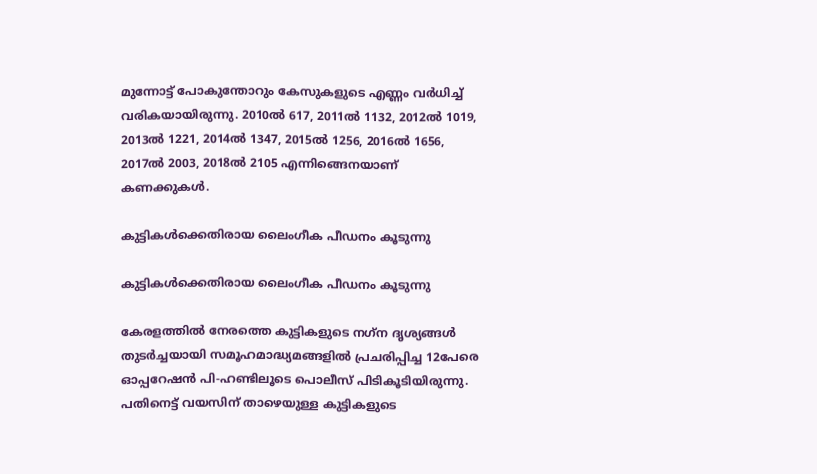മുന്നോട്ട് പോകുന്തോറും കേസുകളുടെ എണ്ണം വർധിച്ച് വരികയായിരുന്നു. 2010ൽ 617, 2011ൽ 1132, 2012ൽ 1019, 2013ൽ 1221, 2014ൽ 1347, 2015ൽ 1256, 2016ൽ 1656, 2017ൽ 2003, 2018ൽ 2105 എന്നിങ്ങെനയാണ് കണക്കുകൾ.

കുട്ടികൾക്കെതിരായ ലൈംഗീക പീഡനം കൂടുന്നു

കുട്ടികൾക്കെതിരായ ലൈംഗീക പീഡനം കൂടുന്നു

കേരളത്തിൽ നേരത്തെ കുട്ടികളുടെ നഗ്‌ന ദൃശ്യങ്ങള്‍ തുടര്‍ച്ചയായി സമൂഹമാദ്ധ്യമങ്ങളില്‍ പ്രചരിപ്പിച്ച 12പേരെ ഓപ്പറേഷന്‍ പി-ഹണ്ടിലൂടെ പൊലീസ് പിടികൂടിയിരുന്നു. പതിനെട്ട് വയസിന് താഴെയുള്ള കുട്ടികളുടെ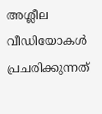അശ്ലീല വീഡിയോകള്‍ പ്രചരിക്കുന്നത്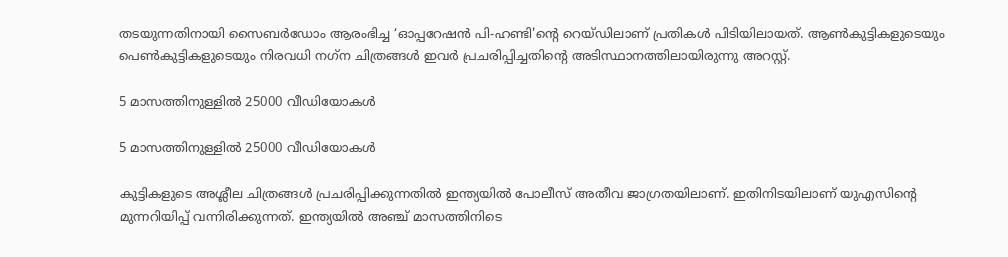തടയുന്നതിനായി സൈബര്‍ഡോം ആരംഭിച്ച ‘ഓപ്പറേഷന്‍ പി-ഹണ്ടി'ന്റെ റെയ്ഡിലാണ് പ്രതികള്‍ പിടിയിലായത്. ആണ്‍കുട്ടികളുടെയും പെണ്‍കുട്ടികളുടെയും നിരവധി നഗ്‌ന ചിത്രങ്ങള്‍ ഇവര്‍ പ്രചരിപ്പിച്ചതിന്റെ അടിസ്ഥാനത്തിലായിരുന്നു അറസ്റ്റ്.

5 മാസത്തിനുള്ളിൽ 25000 വീഡിയോകൾ

5 മാസത്തിനുള്ളിൽ 25000 വീഡിയോകൾ

കുട്ടികളുടെ അശ്ലീല ചിത്രങ്ങൾ പ്രചരിപ്പിക്കുന്നതിൽ ഇന്ത്യയിൽ പോലീസ് അതീവ ജാഗ്രതയിലാണ്. ഇതിനിടയിലാണ് യുഎസിന്റെ മുന്നറിയിപ്പ് വന്നിരിക്കുന്നത്. ഇന്ത്യയിൽ അഞ്ച് മാസത്തിനിടെ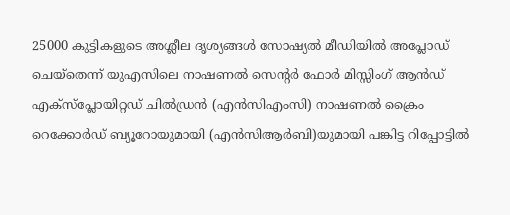25000 കുട്ടികളുടെ അശ്ലീല ദൃശ്യങ്ങൾ സോഷ്യൽ മീഡിയിൽ അപ്ലോഡ് ചെയ്തെന്ന് യുഎസിലെ നാഷണൽ സെന്റർ ഫോർ മിസ്സിംഗ് ആൻഡ് എക്സ്പ്ലോയിറ്റഡ് ചിൽഡ്രൻ (എൻ‌സി‌എം‌സി) നാഷണൽ ക്രൈം റെക്കോർഡ് ബ്യൂറോയുമായി (എൻ‌സി‌ആർ‌ബി)യുമായി പങ്കിട്ട റിപ്പോട്ടിൽ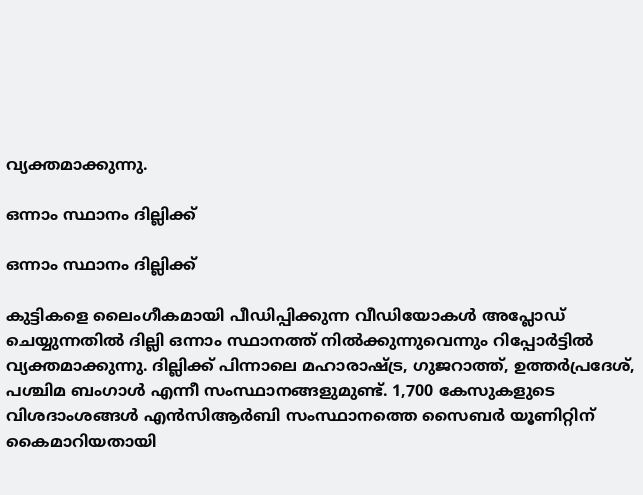വ്യക്തമാക്കുന്നു.

ഒന്നാം സ്ഥാനം ദില്ലിക്ക്

ഒന്നാം സ്ഥാനം ദില്ലിക്ക്

കുട്ടികളെ ലൈംഗീകമായി പീഡിപ്പിക്കുന്ന വീഡിയോകൾ അപ്ലോഡ് ചെയ്യുന്നതിൽ ദില്ലി ഒന്നാം സ്ഥാനത്ത് നിൽക്കുന്നുവെന്നും റിപ്പോർട്ടിൽ വ്യക്തമാക്കുന്നു. ദില്ലിക്ക് പിന്നാലെ മഹാരാഷ്ട്ര, ഗുജറാത്ത്, ഉത്തർപ്രദേശ്, പശ്ചിമ ബംഗാൾ എന്നീ സംസ്ഥാനങ്ങളുമുണ്ട്. 1,700 കേസുകളുടെ വിശദാംശങ്ങൾ എൻ‌സി‌ആർ‌ബി സംസ്ഥാനത്തെ സൈബർ യൂണിറ്റിന് കൈമാറിയതായി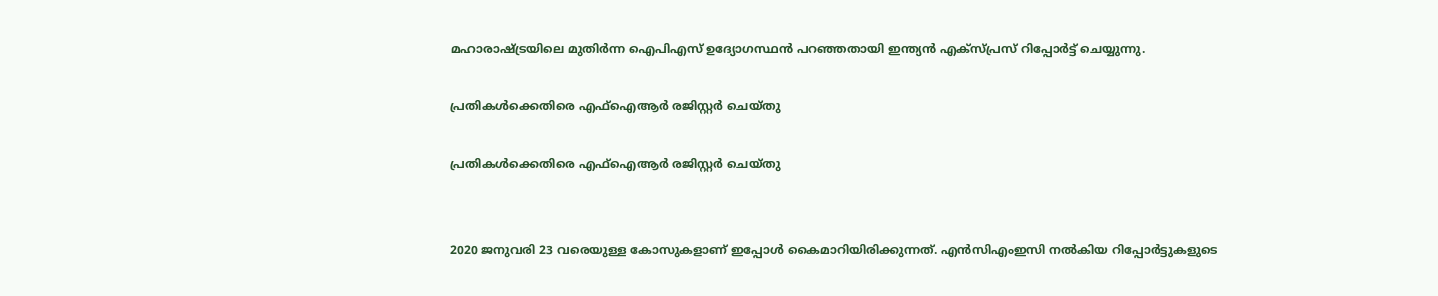മഹാരാഷ്ട്രയിലെ മുതിർന്ന ഐ‌പി‌എസ് ഉദ്യോഗസ്ഥൻ പറഞ്ഞതായി ഇന്ത്യൻ എക്സ്പ്രസ് റിപ്പോർട്ട് ചെയ്യുന്നു.

പ്രതികൾക്കെതിരെ എഫ്ഐആർ രജിസ്റ്റർ ചെയ്തു

പ്രതികൾക്കെതിരെ എഫ്ഐആർ രജിസ്റ്റർ ചെയ്തു


2020 ജനുവരി 23 വരെയുള്ള കോസുകളാണ് ഇപ്പോൾ കൈമാറിയിരിക്കുന്നത്. എൻസിഎംഇസി നൽകിയ റിപ്പോർട്ടുകളുടെ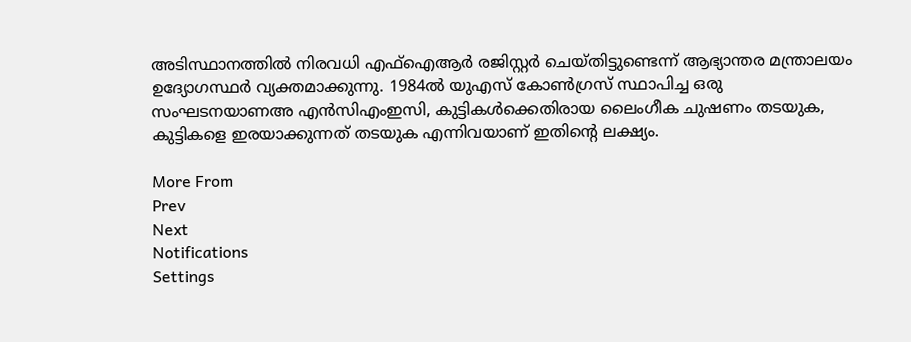അടിസ്ഥാനത്തിൽ നിരവധി എഫ്ഐആർ രജിസ്റ്റർ ചെയ്തിട്ടുണ്ടെന്ന് ആഭ്യാന്തര മന്ത്രാലയം ഉദ്യോഗസ്ഥർ വ്യക്തമാക്കുന്നു. 1984ൽ യുഎസ് കോൺഗ്രസ് സ്ഥാപിച്ച ഒരു സംഘടനയാണഅ എൻസിഎംഇസി, കുട്ടികൾക്കെതിരായ ലൈംഗീക ചുഷണം തടയുക, കുട്ടികളെ ഇരയാക്കുന്നത് തടയുക എന്നിവയാണ് ഇതിന്റെ ലക്ഷ്യം.

More From
Prev
Next
Notifications
Settings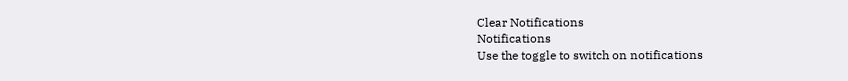Clear Notifications
Notifications
Use the toggle to switch on notifications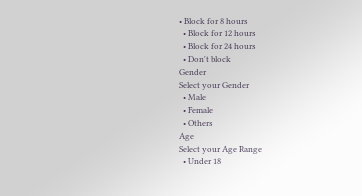• Block for 8 hours
  • Block for 12 hours
  • Block for 24 hours
  • Don't block
Gender
Select your Gender
  • Male
  • Female
  • Others
Age
Select your Age Range
  • Under 18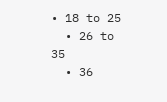• 18 to 25
  • 26 to 35
  • 36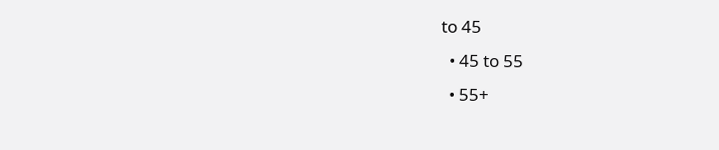to 45
  • 45 to 55
  • 55+